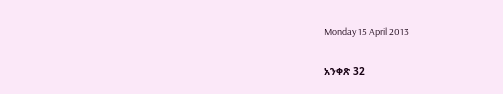Monday 15 April 2013

አንቀጽ 32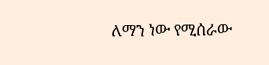ለማን ነው የሚሰራው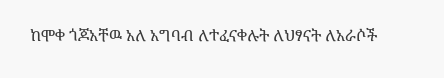ከሞቀ ጎጆአቸዉ አለ አግባብ ለተፈናቀሉት ለህፃናት ለአራሶች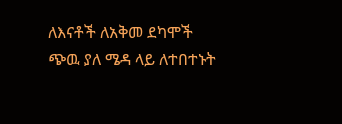ለእናቶች ለአቅመ ደካሞች ጭዉ ያለ ሜዳ ላይ ለተበተኑት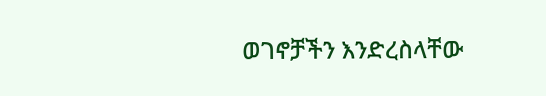ወገኖቻችን እንድረስላቸው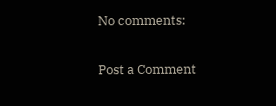No comments:

Post a Comment